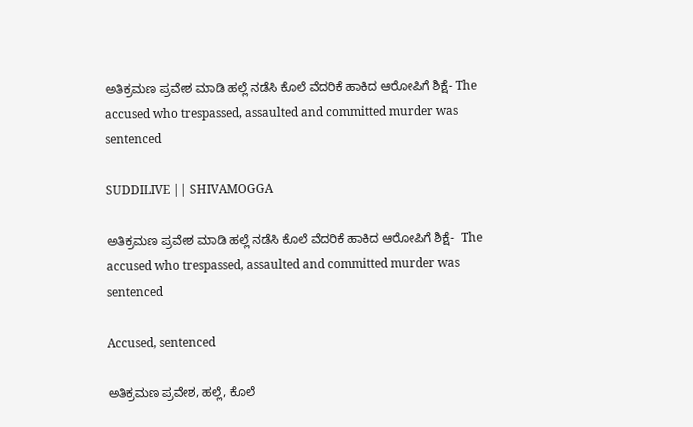ಅತಿಕ್ರಮಣ ಪ್ರವೇಶ ಮಾಡಿ ಹಲ್ಲೆ ನಡೆಸಿ ಕೊಲೆ ವೆದರಿಕೆ ಹಾಕಿದ ಆರೋಪಿಗೆ ಶಿಕ್ಷೆ- The accused who trespassed, assaulted and committed murder was sentenced

SUDDILIVE || SHIVAMOGGA

ಅತಿಕ್ರಮಣ ಪ್ರವೇಶ ಮಾಡಿ ಹಲ್ಲೆ ನಡೆಸಿ ಕೊಲೆ ವೆದರಿಕೆ ಹಾಕಿದ ಆರೋಪಿಗೆ ಶಿಕ್ಷೆ-  The accused who trespassed, assaulted and committed murder was sentenced

Accused, sentenced

ಅತಿಕ್ರಮಣ ಪ್ರವೇಶ, ಹಲ್ಲೆ, ಕೊಲೆ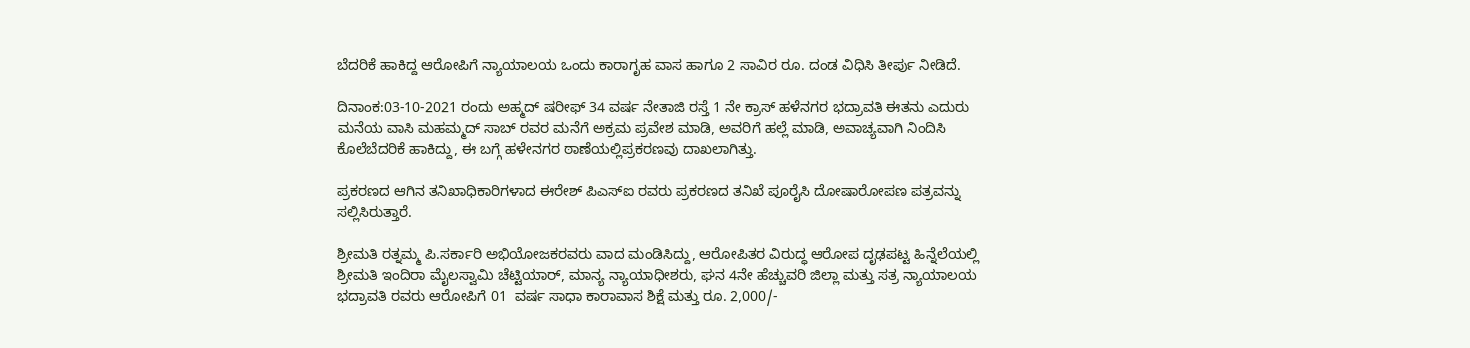ಬೆದರಿಕೆ ಹಾಕಿದ್ದ ಆರೋಪಿಗೆ ನ್ಯಾಯಾಲಯ ಒಂದು ಕಾರಾಗೃಹ ವಾಸ ಹಾಗೂ 2 ಸಾವಿರ ರೂ. ದಂಡ ವಿಧಿಸಿ ತೀರ್ಪು ನೀಡಿದೆ.

ದಿನಾಂಕ:03-10-2021 ರಂದು ಅಹ್ಮದ್ ಷರೀಫ್ 34 ವರ್ಷ ನೇತಾಜಿ ರಸ್ತೆ 1 ನೇ ಕ್ರಾಸ್ ಹಳೆನಗರ ಭದ್ರಾವತಿ ಈತನು ಎದುರು ಮನೆಯ ವಾಸಿ ಮಹಮ್ಮದ್‌ ಸಾಬ್‌ ರವರ ಮನೆಗೆ ಅಕ್ರಮ ಪ್ರವೇಶ ಮಾಡಿ, ಅವರಿಗೆ ಹಲ್ಲೆ ಮಾಡಿ, ಅವಾಚ್ಯವಾಗಿ ನಿಂದಿಸಿ ಕೊಲೆಬೆದರಿಕೆ ಹಾಕಿದ್ದು, ಈ ಬಗ್ಗೆ ಹಳೇನಗರ ಠಾಣೆಯಲ್ಲಿಪ್ರಕರಣವು ದಾಖಲಾಗಿತ್ತು.

ಪ್ರಕರಣದ ಆಗಿನ ತನಿಖಾಧಿಕಾರಿಗಳಾದ ಈರೇಶ್‌ ಪಿಎಸ್ಐ ರವರು ಪ್ರಕರಣದ ತನಿಖೆ ಪೂರೈಸಿ ದೋಷಾರೋಪಣ ಪತ್ರವನ್ನು ಸಲ್ಲಿಸಿರುತ್ತಾರೆ.

ಶ್ರೀಮತಿ ರತ್ನಮ್ಮ ಪಿ.ಸರ್ಕಾರಿ ಅಭಿಯೋಜಕರವರು ವಾದ ಮಂಡಿಸಿದ್ದು, ಆರೋಪಿತರ ವಿರುದ್ಧ ಆರೋಪ ದೃಢಪಟ್ಟ ಹಿನ್ನೆಲೆಯಲ್ಲಿ ಶ್ರೀಮತಿ ಇಂದಿರಾ ಮೈಲಸ್ವಾಮಿ ಚೆಟ್ಟಿಯಾರ್, ಮಾನ್ಯ ನ್ಯಾಯಾಧೀಶರು, ಘನ 4ನೇ ಹೆಚ್ಚುವರಿ ಜಿಲ್ಲಾ ಮತ್ತು ಸತ್ರ ನ್ಯಾಯಾಲಯ ಭದ್ರಾವತಿ ರವರು ಆರೋಪಿಗೆ 01  ವರ್ಷ ಸಾಧಾ ಕಾರಾವಾಸ ಶಿಕ್ಷೆ ಮತ್ತು ರೂ. 2,000/-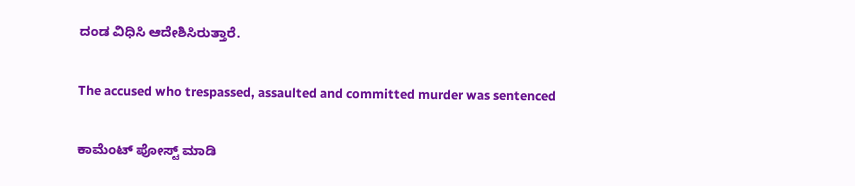ದಂಡ ವಿಧಿಸಿ ಆದೇಶಿಸಿರುತ್ತಾರೆ.

The accused who trespassed, assaulted and committed murder was sentenced

ಕಾಮೆಂಟ್‌‌ ಪೋಸ್ಟ್‌ ಮಾಡಿ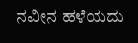ನವೀನ ಹಳೆಯದು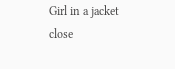Girl in a jacket
close